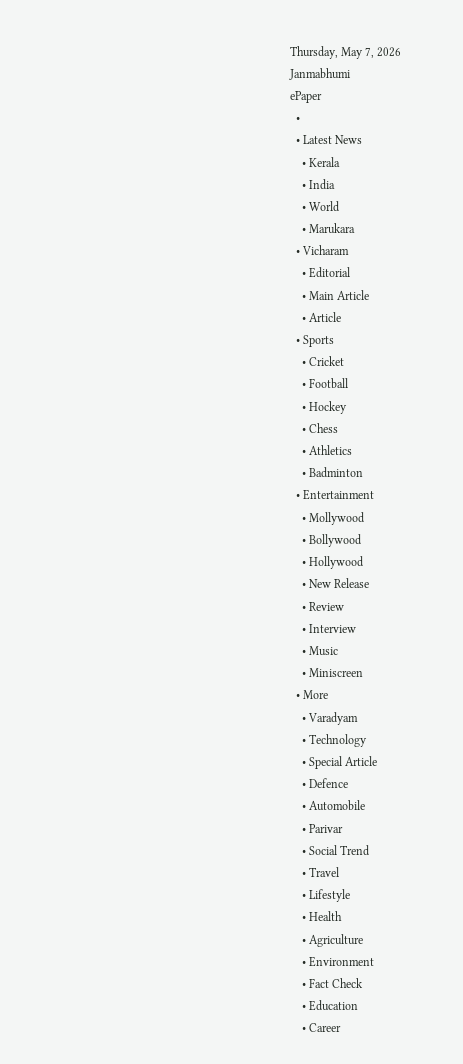Thursday, May 7, 2026
Janmabhumi
ePaper
  •
  • Latest News
    • Kerala
    • India
    • World
    • Marukara
  • Vicharam
    • Editorial
    • Main Article
    • Article
  • Sports
    • Cricket
    • Football
    • Hockey
    • Chess
    • Athletics
    • Badminton
  • Entertainment
    • Mollywood
    • Bollywood
    • Hollywood
    • New Release
    • Review
    • Interview
    • Music
    • Miniscreen
  • More
    • Varadyam
    • Technology
    • Special Article
    • Defence
    • Automobile
    • Parivar
    • Social Trend
    • Travel
    • Lifestyle
    • Health
    • Agriculture
    • Environment
    • Fact Check
    • Education
    • Career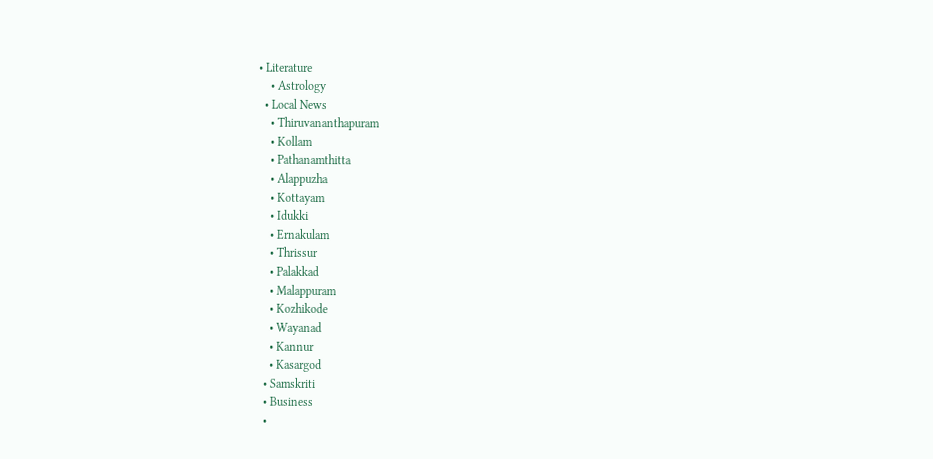• Literature
    • Astrology
  • Local News
    • Thiruvananthapuram
    • Kollam
    • Pathanamthitta
    • Alappuzha
    • Kottayam
    • Idukki
    • Ernakulam
    • Thrissur
    • Palakkad
    • Malappuram
    • Kozhikode
    • Wayanad
    • Kannur
    • Kasargod
  • Samskriti
  • Business
  •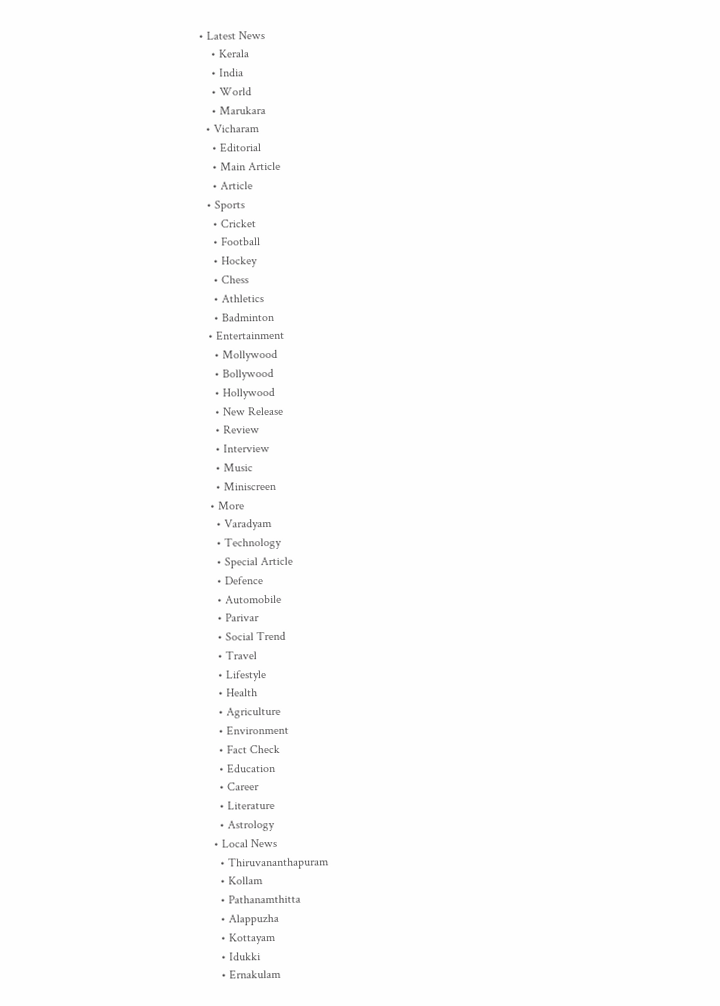• Latest News
    • Kerala
    • India
    • World
    • Marukara
  • Vicharam
    • Editorial
    • Main Article
    • Article
  • Sports
    • Cricket
    • Football
    • Hockey
    • Chess
    • Athletics
    • Badminton
  • Entertainment
    • Mollywood
    • Bollywood
    • Hollywood
    • New Release
    • Review
    • Interview
    • Music
    • Miniscreen
  • More
    • Varadyam
    • Technology
    • Special Article
    • Defence
    • Automobile
    • Parivar
    • Social Trend
    • Travel
    • Lifestyle
    • Health
    • Agriculture
    • Environment
    • Fact Check
    • Education
    • Career
    • Literature
    • Astrology
  • Local News
    • Thiruvananthapuram
    • Kollam
    • Pathanamthitta
    • Alappuzha
    • Kottayam
    • Idukki
    • Ernakulam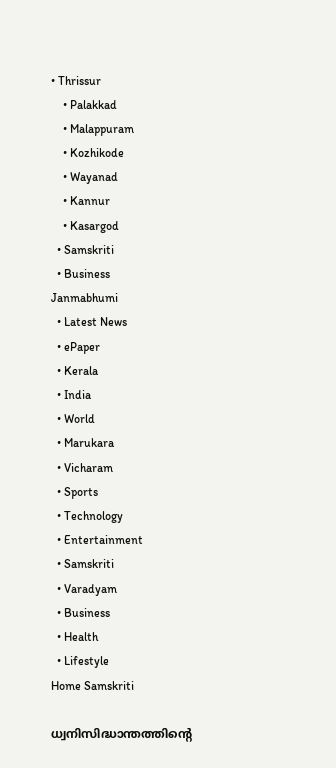• Thrissur
    • Palakkad
    • Malappuram
    • Kozhikode
    • Wayanad
    • Kannur
    • Kasargod
  • Samskriti
  • Business
Janmabhumi
  • Latest News
  • ePaper
  • Kerala
  • India
  • World
  • Marukara
  • Vicharam
  • Sports
  • Technology
  • Entertainment
  • Samskriti
  • Varadyam
  • Business
  • Health
  • Lifestyle
Home Samskriti

ധ്വനിസിദ്ധാന്തത്തിന്റെ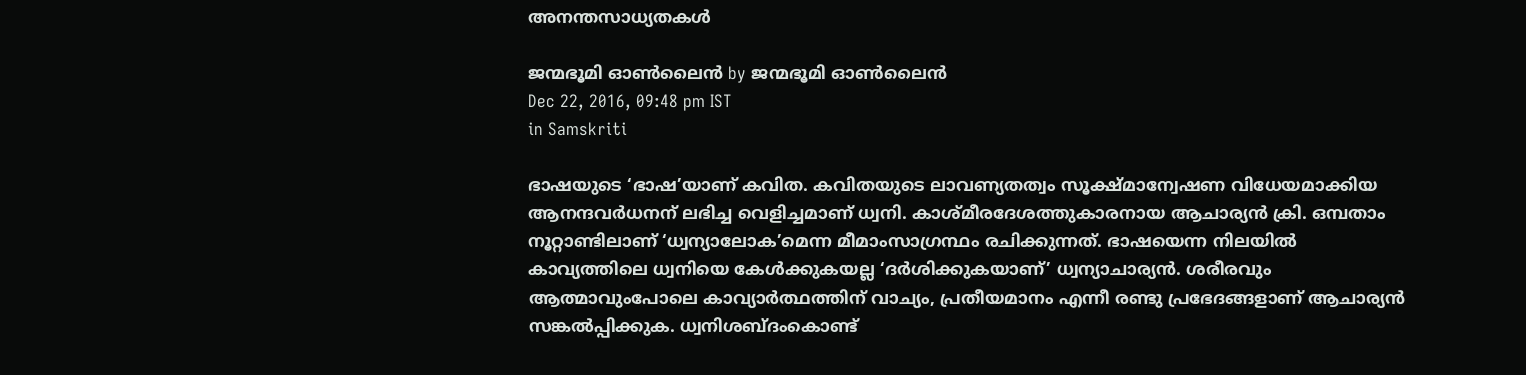അനന്തസാധ്യതകള്‍

ജന്മഭൂമി ഓണ്‍ലൈന്‍ by ജന്മഭൂമി ഓണ്‍ലൈന്‍
Dec 22, 2016, 09:48 pm IST
in Samskriti

ഭാഷയുടെ ‘ഭാഷ’യാണ് കവിത. കവിതയുടെ ലാവണ്യതത്വം സൂക്ഷ്മാന്വേഷണ വിധേയമാക്കിയ ആനന്ദവര്‍ധനന് ലഭിച്ച വെളിച്ചമാണ് ധ്വനി. കാശ്മീരദേശത്തുകാരനായ ആചാര്യന്‍ ക്രി. ഒമ്പതാം നൂറ്റാണ്ടിലാണ് ‘ധ്വന്യാലോക’മെന്ന മീമാംസാഗ്രന്ഥം രചിക്കുന്നത്. ഭാഷയെന്ന നിലയില്‍ കാവ്യത്തിലെ ധ്വനിയെ കേള്‍ക്കുകയല്ല ‘ദര്‍ശിക്കുകയാണ്’ ധ്വന്യാചാര്യന്‍. ശരീരവും ആത്മാവുംപോലെ കാവ്യാര്‍ത്ഥത്തിന് വാച്യം, പ്രതീയമാനം എന്നീ രണ്ടു പ്രഭേദങ്ങളാണ് ആചാര്യന്‍ സങ്കല്‍പ്പിക്കുക. ധ്വനിശബ്ദംകൊണ്ട്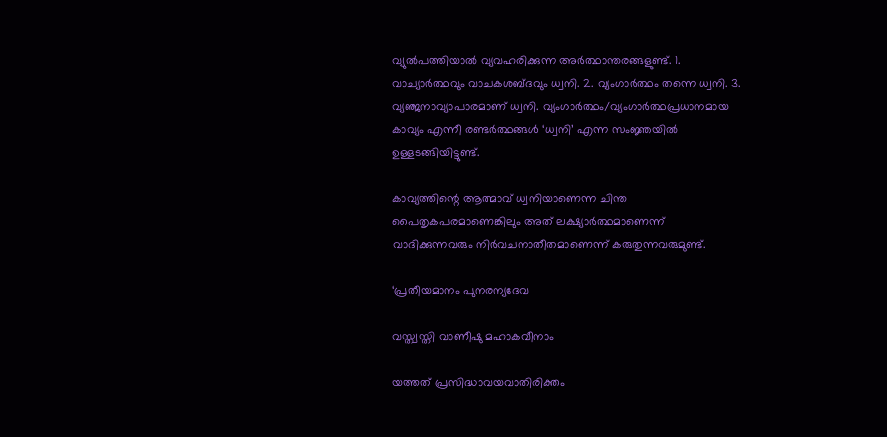വ്യുല്‍പത്തിയാല്‍ വ്യവഹരിക്കുന്ന അര്‍ത്ഥാന്തരങ്ങളുണ്ട്. 1. വാച്യാര്‍ത്ഥവും വാചകശബ്ദവും ധ്വനി. 2. വ്യംഗാര്‍ത്ഥം തന്നെ ധ്വനി. 3. വ്യഞ്ജനാവ്യാപാരമാണ് ധ്വനി. വ്യംഗാര്‍ത്ഥം/വ്യംഗാര്‍ത്ഥപ്രധാനമായ കാവ്യം എന്നീ രണ്ടര്‍ത്ഥങ്ങള്‍ ‘ധ്വനി’ എന്ന സംജ്ഞയില്‍ ഉള്ളടങ്ങിയിട്ടുണ്ട്.

കാവ്യത്തിന്റെ ആത്മാവ് ധ്വനിയാണെന്ന ചിന്ത പൈതൃകപരമാണെങ്കിലും അത് ലക്ഷ്യാര്‍ത്ഥമാണെന്ന് വാദിക്കുന്നവരും നിര്‍വചനാതീതമാണെന്ന് കരുതുന്നവരുമുണ്ട്.

‘പ്രതീയമാനം പുനരന്യദേവ

വസ്ത്വസ്തി വാണീഷു മഹാകവീനാം

യത്തത് പ്രസിദ്ധാവയവാതിരിക്തം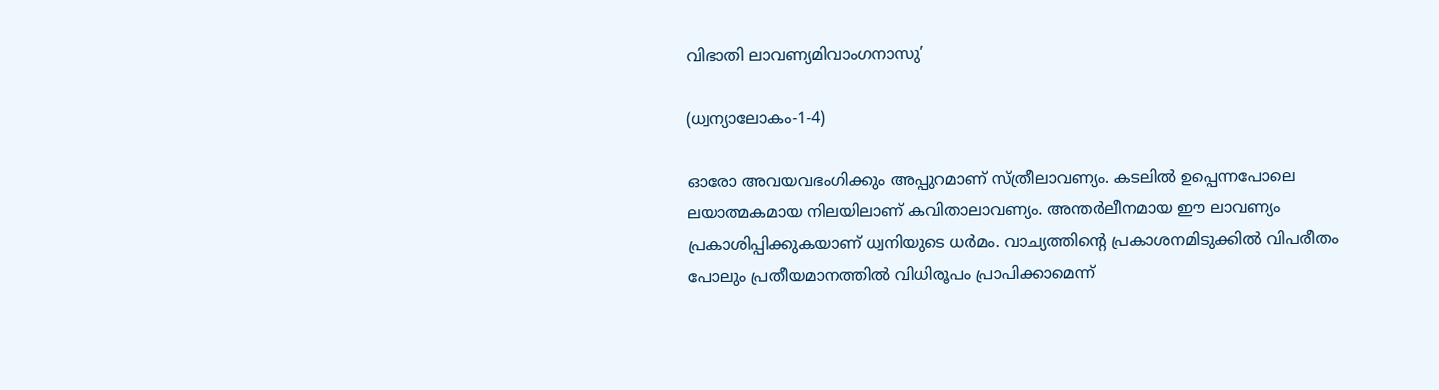വിഭാതി ലാവണ്യമിവാംഗനാസു’

(ധ്വന്യാലോകം-1-4)

ഓരോ അവയവഭംഗിക്കും അപ്പുറമാണ് സ്ത്രീലാവണ്യം. കടലില്‍ ഉപ്പെന്നപോലെ ലയാത്മകമായ നിലയിലാണ് കവിതാലാവണ്യം. അന്തര്‍ലീനമായ ഈ ലാവണ്യം പ്രകാശിപ്പിക്കുകയാണ് ധ്വനിയുടെ ധര്‍മം. വാച്യത്തിന്റെ പ്രകാശനമിടുക്കില്‍ വിപരീതം പോലും പ്രതീയമാനത്തില്‍ വിധിരൂപം പ്രാപിക്കാമെന്ന്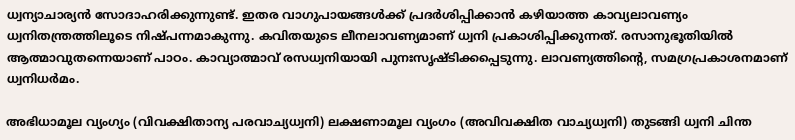ധ്വന്യാചാര്യന്‍ സോദാഹരിക്കുന്നുണ്ട്. ഇതര വാഗുപായങ്ങള്‍ക്ക് പ്രദര്‍ശിപ്പിക്കാന്‍ കഴിയാത്ത കാവ്യലാവണ്യം ധ്വനിതന്ത്രത്തിലൂടെ നിഷ്പന്നമാകുന്നു. കവിതയുടെ ലീനലാവണ്യമാണ് ധ്വനി പ്രകാശിപ്പിക്കുന്നത്. രസാനുഭൂതിയില്‍ ആത്മാവുതന്നെയാണ് പാഠം. കാവ്യാത്മാവ് രസധ്വനിയായി പുനഃസൃഷ്ടിക്കപ്പെടുന്നു. ലാവണ്യത്തിന്റെ, സമഗ്രപ്രകാശനമാണ് ധ്വനിധര്‍മം.

അഭിധാമൂല വ്യംഗ്യം (വിവക്ഷിതാന്യ പരവാച്യധ്വനി) ലക്ഷണാമൂല വ്യംഗം (അവിവക്ഷിത വാച്യധ്വനി) തുടങ്ങി ധ്വനി ചിന്ത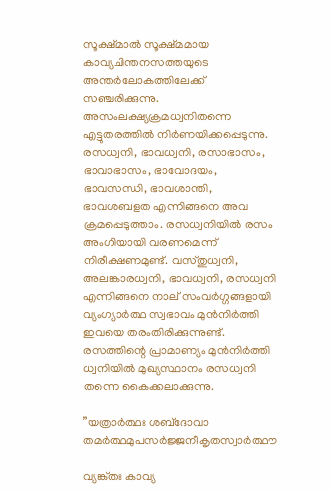സൂക്ഷ്മാല്‍ സൂക്ഷ്മമായ കാവ്യചിന്തനസത്തയുടെ അന്തര്‍ലോകത്തിലേക്ക് സഞ്ചരിക്കുന്നു. അസംലക്ഷ്യക്രമധ്വനിതന്നെ എട്ടുതരത്തില്‍ നിര്‍ണയിക്കപ്പെടുന്നു. രസധ്വനി, ഭാവധ്വനി, രസാഭാസം, ഭാവാഭാസം, ഭാവോദയം, ഭാവസന്ധി, ഭാവശാന്തി, ഭാവശബളത എന്നിങ്ങനെ അവ ക്രമപ്പെടുത്താം. രസധ്വനിയില്‍ രസം അംഗിയായി വരണമെന്ന് നിരീക്ഷണമുണ്ട്. വസ്തുധ്വനി, അലങ്കാരധ്വനി, ഭാവധ്വനി, രസധ്വനി എന്നിങ്ങനെ നാല് സംവര്‍ഗ്ഗങ്ങളായി വ്യംഗ്യാര്‍ത്ഥ സ്വഭാവം മുന്‍നിര്‍ത്തി ഇവയെ തരംതിരിക്കുന്നുണ്ട്. രസത്തിന്റെ പ്രാമാണ്യം മുന്‍നിര്‍ത്തി ധ്വനിയില്‍ മുഖ്യസ്ഥാനം രസധ്വനി തന്നെ കൈക്കലാക്കുന്നു.

”യത്രാര്‍ത്ഥഃ ശബ്‌ദോവാ തമര്‍ത്ഥമുപസര്‍ജ്ജനീകൃതസ്വാര്‍ത്ഥൗ

വ്യങ്ക്തഃ കാവ്യ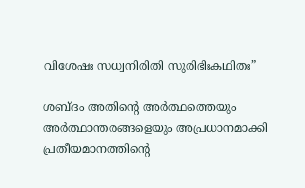വിശേഷഃ സധ്വനിരിതി സുരിഭിഃകഥിതഃ”

ശബ്ദം അതിന്റെ അര്‍ത്ഥത്തെയും അര്‍ത്ഥാന്തരങ്ങളെയും അപ്രധാനമാക്കി പ്രതീയമാനത്തിന്റെ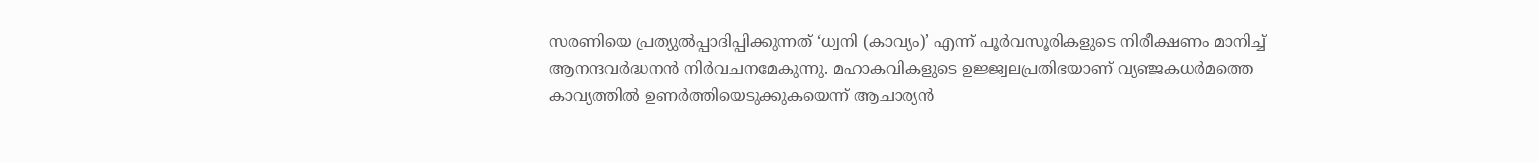സരണിയെ പ്രത്യുല്‍പ്പാദിപ്പിക്കുന്നത് ‘ധ്വനി (കാവ്യം)’ എന്ന് പൂര്‍വസൂരികളുടെ നിരീക്ഷണം മാനിച്ച് ആനന്ദവര്‍ദ്ധനന്‍ നിര്‍വചനമേകുന്നു. മഹാകവികളുടെ ഉജ്ജ്വലപ്രതിഭയാണ് വ്യഞ്ജകധര്‍മത്തെ കാവ്യത്തില്‍ ഉണര്‍ത്തിയെടുക്കുകയെന്ന് ആചാര്യന്‍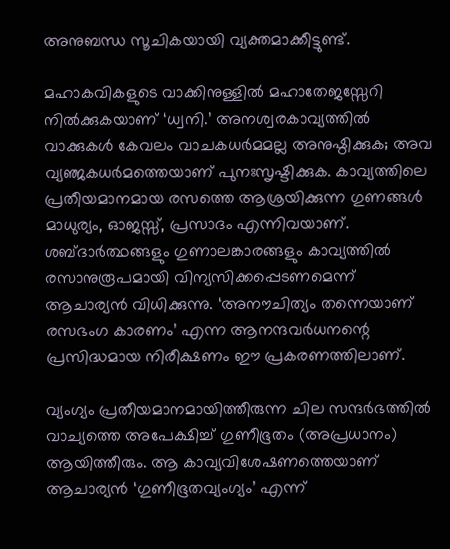അനുബന്ധ സൂചികയായി വ്യക്തമാക്കീട്ടുണ്ട്.

മഹാകവികളുടെ വാക്കിനുള്ളില്‍ മഹാതേജസ്സേറി നില്‍ക്കുകയാണ് ‘ധ്വനി.’ അനശ്വരകാവ്യത്തില്‍ വാക്കുകള്‍ കേവലം വാചകധര്‍മമല്ല അനുഷ്ഠിക്കുക; അവ വ്യഞ്ജകധര്‍മത്തെയാണ് പുനഃസൃഷ്ടിക്കുക. കാവ്യത്തിലെ പ്രതീയമാനമായ രസത്തെ ആശ്രയിക്കുന്ന ഗുണങ്ങള്‍ മാധുര്യം, ഓജസ്സ്, പ്രസാദം എന്നിവയാണ്. ശബ്ദാര്‍ത്ഥങ്ങളും ഗുണാലങ്കാരങ്ങളും കാവ്യത്തില്‍ രസാനുരൂപമായി വിന്യസിക്കപ്പെടണമെന്ന് ആചാര്യന്‍ വിധിക്കുന്നു. ‘അനൗചിത്യം തന്നെയാണ് രസഭംഗ കാരണം’ എന്ന ആനന്ദവര്‍ധനന്റെ പ്രസിദ്ധമായ നിരീക്ഷണം ഈ പ്രകരണത്തിലാണ്.

വ്യംഗ്യം പ്രതീയമാനമായിത്തീരുന്ന ചില സന്ദര്‍ഭത്തില്‍ വാച്യത്തെ അപേക്ഷിച്ച് ഗുണീഭൂതം (അപ്രധാനം) ആയിത്തീരും. ആ കാവ്യവിശേഷണത്തെയാണ് ആചാര്യന്‍ ‘ഗുണീഭൂതവ്യംഗ്യം’ എന്ന്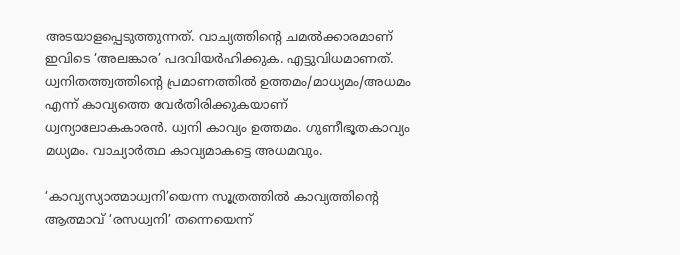അടയാളപ്പെടുത്തുന്നത്. വാച്യത്തിന്റെ ചമല്‍ക്കാരമാണ് ഇവിടെ ‘അലങ്കാര’ പദവിയര്‍ഹിക്കുക. എട്ടുവിധമാണത്. ധ്വനിതത്ത്വത്തിന്റെ പ്രമാണത്തില്‍ ഉത്തമം/മാധ്യമം/അധമം എന്ന് കാവ്യത്തെ വേര്‍തിരിക്കുകയാണ് ധ്വന്യാലോകകാരന്‍. ധ്വനി കാവ്യം ഉത്തമം. ഗുണീഭൂതകാവ്യം മധ്യമം. വാച്യാര്‍ത്ഥ കാവ്യമാകട്ടെ അധമവും.

‘കാവ്യസ്യാത്മാധ്വനി’യെന്ന സൂത്രത്തില്‍ കാവ്യത്തിന്റെ ആത്മാവ് ‘രസധ്വനി’ തന്നെയെന്ന്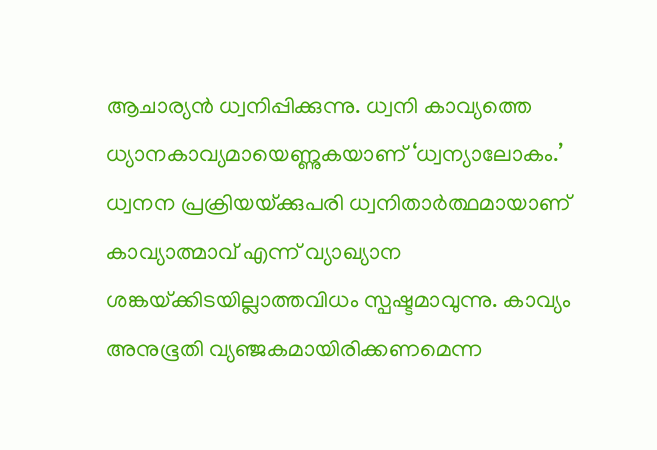ആചാര്യന്‍ ധ്വനിപ്പിക്കുന്നു. ധ്വനി കാവ്യത്തെ ധ്യാനകാവ്യമായെണ്ണുകയാണ് ‘ധ്വന്യാലോകം.’ ധ്വനന പ്രക്രിയയ്‌ക്കുപരി ധ്വനിതാര്‍ത്ഥമായാണ് കാവ്യാത്മാവ് എന്ന് വ്യാഖ്യാന ശങ്കയ്‌ക്കിടയില്ലാത്തവിധം സ്പഷ്ടമാവുന്നു. കാവ്യം അനുഭൂതി വ്യഞ്ജകമായിരിക്കണമെന്ന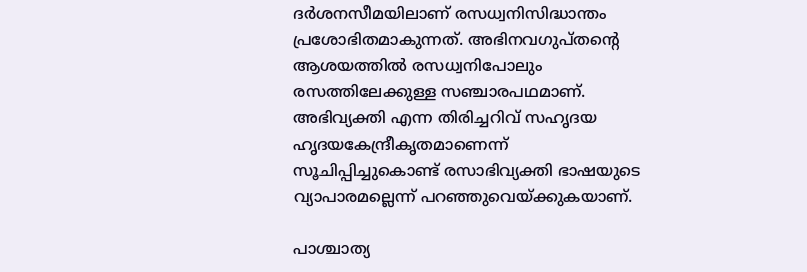ദര്‍ശനസീമയിലാണ് രസധ്വനിസിദ്ധാന്തം പ്രശോഭിതമാകുന്നത്. അഭിനവഗുപ്തന്റെ ആശയത്തില്‍ രസധ്വനിപോലും രസത്തിലേക്കുള്ള സഞ്ചാരപഥമാണ്. അഭിവ്യക്തി എന്ന തിരിച്ചറിവ് സഹൃദയ ഹൃദയകേന്ദ്രീകൃതമാണെന്ന് സൂചിപ്പിച്ചുകൊണ്ട് രസാഭിവ്യക്തി ഭാഷയുടെ വ്യാപാരമല്ലെന്ന് പറഞ്ഞുവെയ്‌ക്കുകയാണ്.

പാശ്ചാത്യ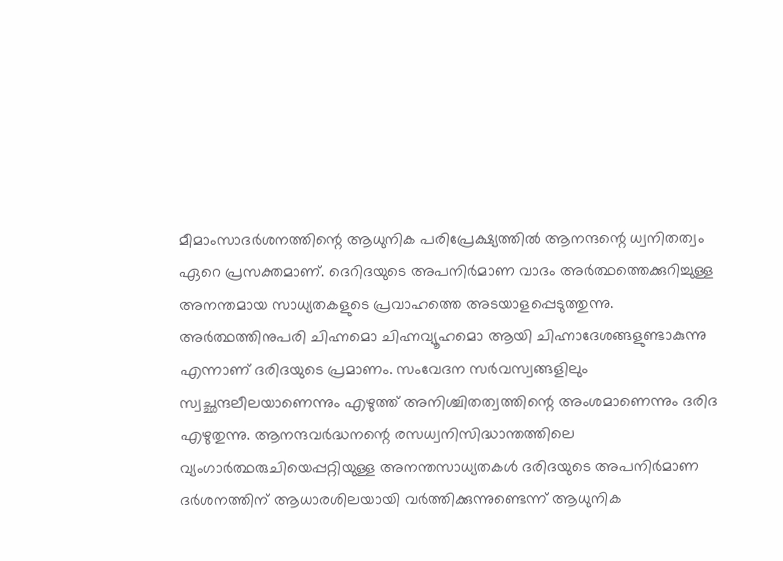മീമാംസാദര്‍ശനത്തിന്റെ ആധുനിക പരിപ്രേക്ഷ്യത്തില്‍ ആനന്ദന്റെ ധ്വനിതത്വം ഏറെ പ്രസക്തമാണ്. ദെറിദയുടെ അപനിര്‍മാണ വാദം അര്‍ത്ഥത്തെക്കുറിച്ചുള്ള അനന്തമായ സാധ്യതകളുടെ പ്രവാഹത്തെ അടയാളപ്പെടുത്തുന്നു. അര്‍ത്ഥത്തിനുപരി ചിഹ്നമൊ ചിഹ്നവ്യൂഹമൊ ആയി ചിഹ്നാദേശങ്ങളുണ്ടാകുന്നു എന്നാണ് ദരിദയുടെ പ്രമാണം. സംവേദന സര്‍വസ്വങ്ങളിലും സ്വച്ഛന്ദലീലയാണെന്നും എഴുത്ത് അനിശ്ചിതത്വത്തിന്റെ അംശമാണെന്നും ദരിദ എഴുതുന്നു. ആനന്ദവര്‍ദ്ധനന്റെ രസധ്വനിസിദ്ധാന്തത്തിലെ വ്യംഗാര്‍ത്ഥരുചിയെപ്പറ്റിയുള്ള അനന്തസാധ്യതകള്‍ ദരിദയുടെ അപനിര്‍മാണ ദര്‍ശനത്തിന് ആധാരശിലയായി വര്‍ത്തിക്കുന്നുണ്ടെന്ന് ആധുനിക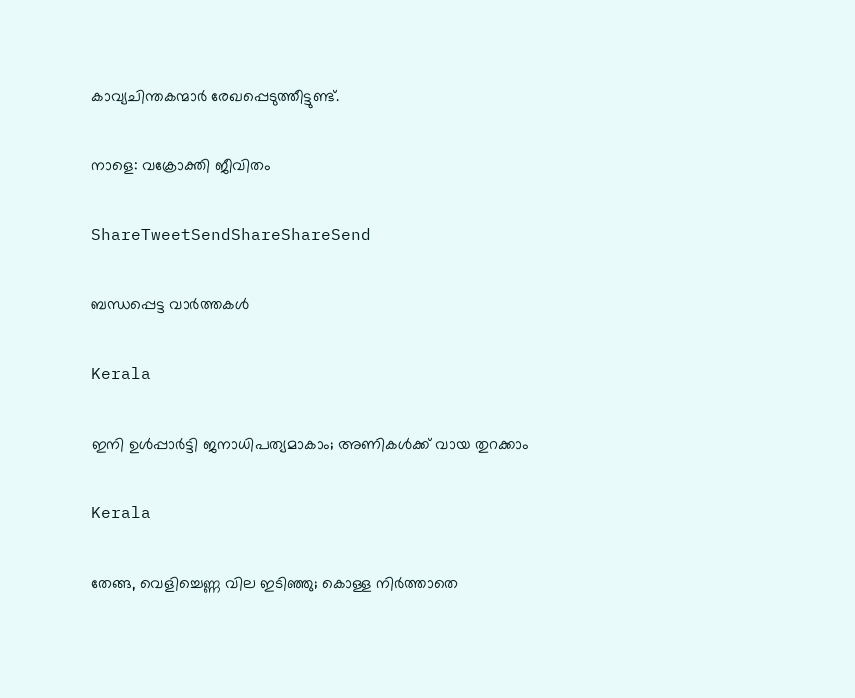കാവ്യചിന്തകന്മാര്‍ രേഖപ്പെടുത്തീട്ടുണ്ട്.

നാളെ: വക്രോക്തി ജീവിതം

ShareTweetSendShareShareSend

ബന്ധപ്പെട്ട വാര്‍ത്തകള്‍

Kerala

ഇനി ഉള്‍പ്പാര്‍ട്ടി ജനാധിപത്യമാകാം; അണികള്‍ക്ക് വായ തുറക്കാം

Kerala

തേങ്ങ, വെളിച്ചെണ്ണ വില ഇടിഞ്ഞു; കൊള്ള നിർത്താതെ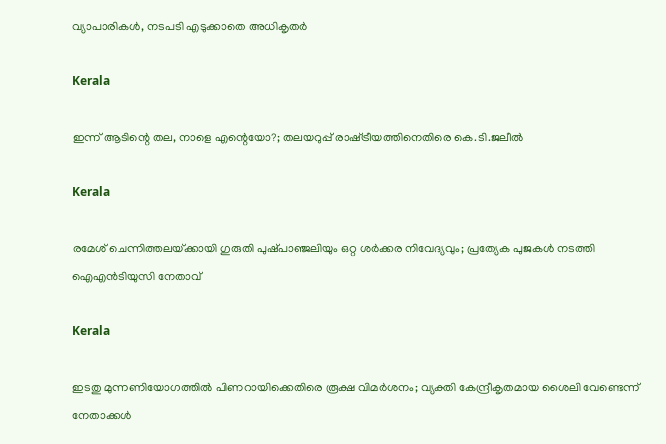വ്യാപാരികൾ, നടപടി എടുക്കാതെ അധികൃതർ

Kerala

ഇന്ന് ആടിന്റെ തല, നാളെ എന്റെയോ?; തലയറുപ്പ് രാഷ്‌ട്രീയത്തിനെതിരെ കെ.ടി.ജലീല്‍

Kerala

രമേശ് ചെന്നിത്തലയ്‌ക്കായി ഗുരുതി പുഷ്‌പാഞ്ജലിയും ഒറ്റ ശർക്കര നിവേദ്യവും; പ്രത്യേക പുജകൾ നടത്തി ഐഎൻടിയുസി നേതാവ്

Kerala

ഇടതു മുന്നണിയോഗത്തിൽ പിണറായിക്കെതിരെ രൂക്ഷ വിമർശനം; വ്യക്തി കേന്ദ്രീകൃതമായ ശൈലി വേണ്ടെന്ന് നേതാക്കൾ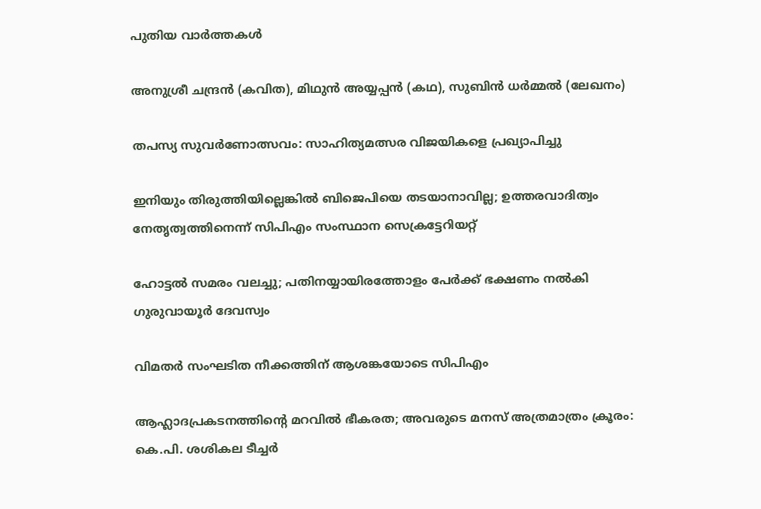പുതിയ വാര്‍ത്തകള്‍

അനുശ്രീ ചന്ദ്രന്‍ (കവിത), മിഥുന്‍ അയ്യപ്പന്‍ (കഥ), സുബിന്‍ ധര്‍മ്മല്‍ (ലേഖനം)

തപസ്യ സുവര്‍ണോത്സവം: സാഹിത്യമത്സര വിജയികളെ പ്രഖ്യാപിച്ചു

ഇനിയും തിരുത്തിയില്ലെങ്കില്‍ ബിജെപിയെ തടയാനാവില്ല; ഉത്തരവാദിത്വം നേതൃത്വത്തിനെന്ന് സിപിഎം സംസ്ഥാന സെക്രട്ടേറിയറ്റ്

ഹോട്ടല്‍ സമരം വലച്ചു; പതിനയ്യായിരത്തോളം പേര്‍ക്ക് ഭക്ഷണം നല്‍കി ഗുരുവായൂര്‍ ദേവസ്വം

വിമതര്‍ സംഘടിത നീക്കത്തിന് ആശങ്കയോടെ സിപിഎം

ആഹ്ലാദപ്രകടനത്തിന്റെ മറവില്‍ ഭീകരത; അവരുടെ മനസ് അത്രമാത്രം ക്രൂരം: കെ.പി. ശശികല ടീച്ചര്‍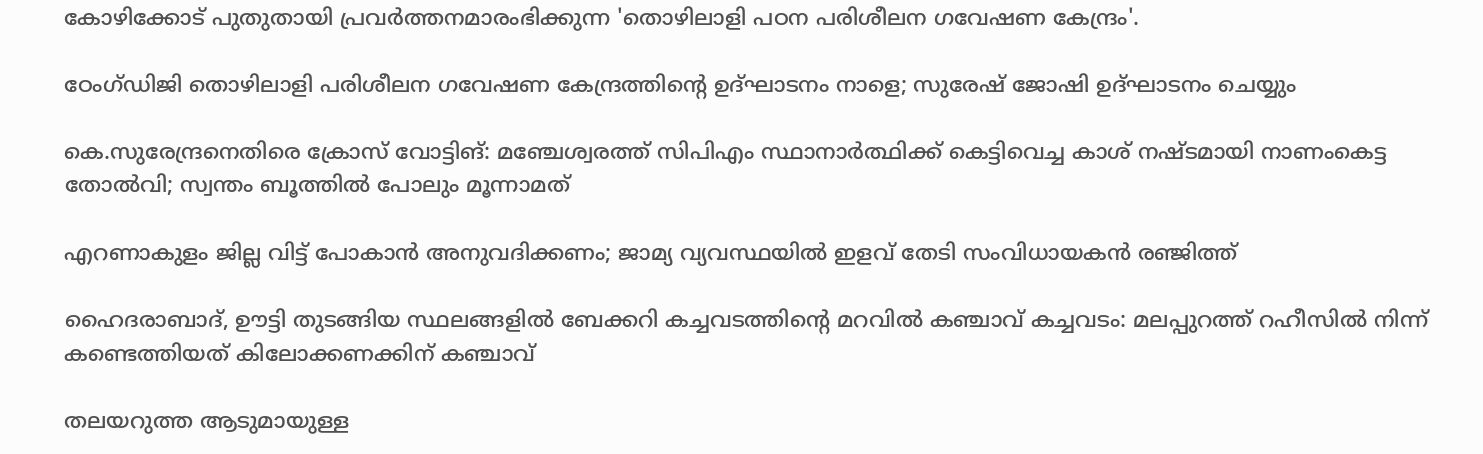കോഴിക്കോട് പുതുതായി പ്രവര്‍ത്തനമാരംഭിക്കുന്ന 'തൊഴിലാളി പഠന പരിശീലന ഗവേഷണ കേന്ദ്രം'.

ഠേംഗ്ഡിജി തൊഴിലാളി പരിശീലന ഗവേഷണ കേന്ദ്രത്തിന്റെ ഉദ്ഘാടനം നാളെ; സുരേഷ് ജോഷി ഉദ്ഘാടനം ചെയ്യും

കെ.സുരേന്ദ്രനെതിരെ ക്രോസ് വോട്ടിങ്: മഞ്ചേശ്വരത്ത് സിപിഎം സ്ഥാനാർത്ഥിക്ക് കെട്ടിവെച്ച കാശ് നഷ്ടമായി നാണംകെട്ട തോൽവി; സ്വന്തം ബൂത്തിൽ പോലും മൂന്നാമത്

എറണാകുളം ജില്ല വിട്ട് പോകാൻ അനുവദിക്കണം; ജാമ്യ വ്യവസ്ഥയിൽ ഇളവ് തേടി സംവിധായകൻ രഞ്ജിത്ത്

ഹൈദരാബാദ്, ഊട്ടി തുടങ്ങിയ സ്ഥലങ്ങളിൽ ബേക്കറി കച്ചവടത്തിന്റെ മറവിൽ കഞ്ചാവ് കച്ചവടം: മലപ്പുറത്ത് റഹീസിൽ നിന്ന് കണ്ടെത്തിയത് കിലോക്കണക്കിന് കഞ്ചാവ്

തലയറുത്ത ആടുമായുള്ള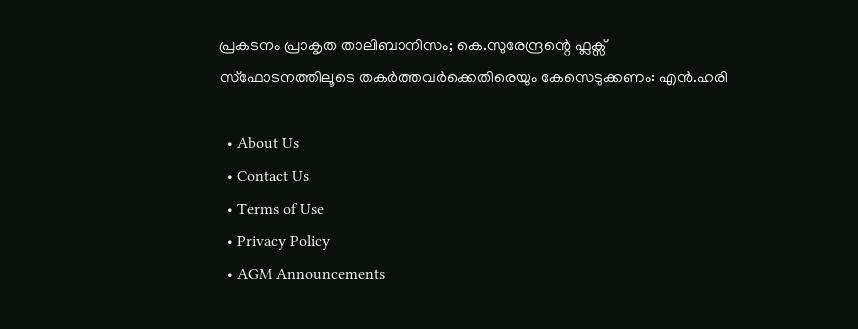പ്രകടനം പ്രാകൃത താലിബാനിസം; കെ.സുരേന്ദ്രന്റെ ഫ്ലക്സ് സ്ഫോടനത്തിലൂടെ തകർത്തവർക്കെതിരെയും കേസെടുക്കണം: എൻ.ഹരി

  • About Us
  • Contact Us
  • Terms of Use
  • Privacy Policy
  • AGM Announcements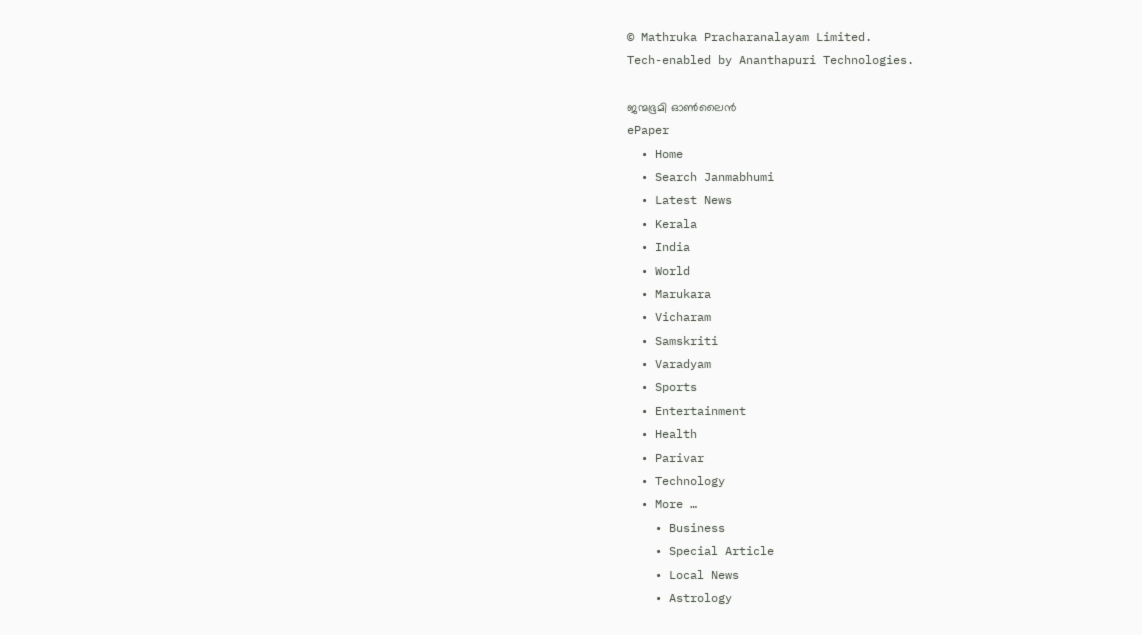© Mathruka Pracharanalayam Limited.
Tech-enabled by Ananthapuri Technologies.

ജന്മഭൂമി ഓണ്‍ലൈന്‍
ePaper
  • Home
  • Search Janmabhumi
  • Latest News
  • Kerala
  • India
  • World
  • Marukara
  • Vicharam
  • Samskriti
  • Varadyam
  • Sports
  • Entertainment
  • Health
  • Parivar
  • Technology
  • More …
    • Business
    • Special Article
    • Local News
    • Astrology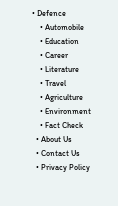• Defence
    • Automobile
    • Education
    • Career
    • Literature
    • Travel
    • Agriculture
    • Environment
    • Fact Check
  • About Us
  • Contact Us
  • Privacy Policy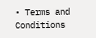• Terms and Conditions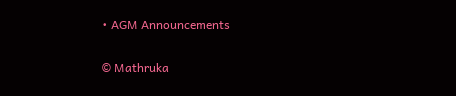• AGM Announcements

© Mathruka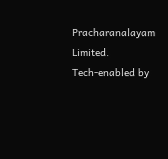Pracharanalayam Limited.
Tech-enabled by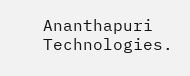Ananthapuri Technologies.